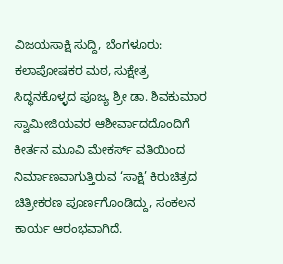ವಿಜಯಸಾಕ್ಷಿ ಸುದ್ದಿ, ಬೆಂಗಳೂರು: ಕಲಾಪೋಷಕರ ಮಠ, ಸುಕ್ಷೇತ್ರ ಸಿದ್ಧನಕೊಳ್ಳದ ಪೂಜ್ಯ ಶ್ರೀ ಡಾ. ಶಿವಕುಮಾರ ಸ್ವಾಮೀಜಿಯವರ ಆಶೀರ್ವಾದದೊಂದಿಗೆ ಕೀರ್ತನ ಮೂವಿ ಮೇಕರ್ಸ್ ವತಿಯಿಂದ ನಿರ್ಮಾಣವಾಗುತ್ತಿರುವ ‘ಸಾಕ್ಷಿ’ ಕಿರುಚಿತ್ರದ ಚಿತ್ರೀಕರಣ ಪೂರ್ಣಗೊಂಡಿದ್ದು, ಸಂಕಲನ ಕಾರ್ಯ ಆರಂಭವಾಗಿದೆ.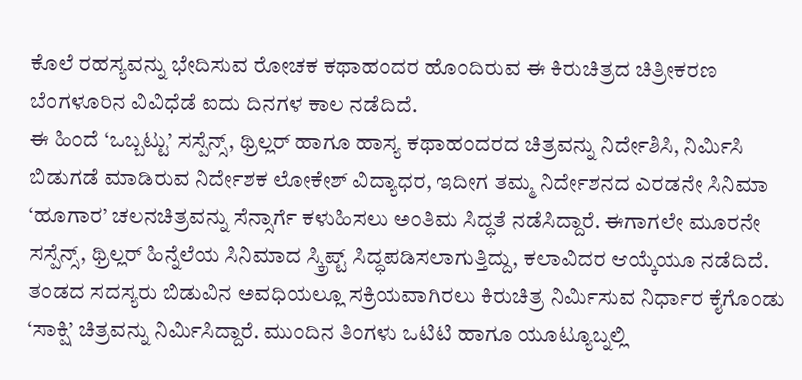ಕೊಲೆ ರಹಸ್ಯವನ್ನು ಭೇದಿಸುವ ರೋಚಕ ಕಥಾಹಂದರ ಹೊಂದಿರುವ ಈ ಕಿರುಚಿತ್ರದ ಚಿತ್ರೀಕರಣ ಬೆಂಗಳೂರಿನ ವಿವಿಧೆಡೆ ಐದು ದಿನಗಳ ಕಾಲ ನಡೆದಿದೆ.
ಈ ಹಿಂದೆ ‘ಒಬ್ಬಟ್ಟು’ ಸಸ್ಪೆನ್ಸ್, ಥ್ರಿಲ್ಲರ್ ಹಾಗೂ ಹಾಸ್ಯ ಕಥಾಹಂದರದ ಚಿತ್ರವನ್ನು ನಿರ್ದೇಶಿಸಿ, ನಿರ್ಮಿಸಿ ಬಿಡುಗಡೆ ಮಾಡಿರುವ ನಿರ್ದೇಶಕ ಲೋಕೇಶ್ ವಿದ್ಯಾಧರ, ಇದೀಗ ತಮ್ಮ ನಿರ್ದೇಶನದ ಎರಡನೇ ಸಿನಿಮಾ ‘ಹೂಗಾರ’ ಚಲನಚಿತ್ರವನ್ನು ಸೆನ್ಸಾರ್ಗೆ ಕಳುಹಿಸಲು ಅಂತಿಮ ಸಿದ್ಧತೆ ನಡೆಸಿದ್ದಾರೆ. ಈಗಾಗಲೇ ಮೂರನೇ ಸಸ್ಪೆನ್ಸ್, ಥ್ರಿಲ್ಲರ್ ಹಿನ್ನೆಲೆಯ ಸಿನಿಮಾದ ಸ್ಕ್ರಿಪ್ಟ್ ಸಿದ್ಧಪಡಿಸಲಾಗುತ್ತಿದ್ದು, ಕಲಾವಿದರ ಆಯ್ಕೆಯೂ ನಡೆದಿದೆ.
ತಂಡದ ಸದಸ್ಯರು ಬಿಡುವಿನ ಅವಧಿಯಲ್ಲೂ ಸಕ್ರಿಯವಾಗಿರಲು ಕಿರುಚಿತ್ರ ನಿರ್ಮಿಸುವ ನಿರ್ಧಾರ ಕೈಗೊಂಡು ‘ಸಾಕ್ಷಿ’ ಚಿತ್ರವನ್ನು ನಿರ್ಮಿಸಿದ್ದಾರೆ. ಮುಂದಿನ ತಿಂಗಳು ಒಟಿಟಿ ಹಾಗೂ ಯೂಟ್ಯೂಬ್ನಲ್ಲಿ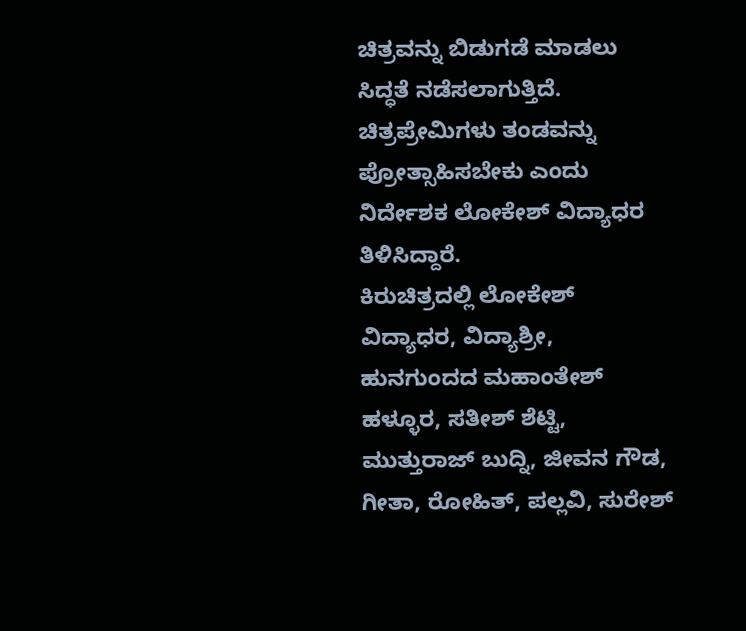ಚಿತ್ರವನ್ನು ಬಿಡುಗಡೆ ಮಾಡಲು ಸಿದ್ಧತೆ ನಡೆಸಲಾಗುತ್ತಿದೆ. ಚಿತ್ರಪ್ರೇಮಿಗಳು ತಂಡವನ್ನು ಪ್ರೋತ್ಸಾಹಿಸಬೇಕು ಎಂದು ನಿರ್ದೇಶಕ ಲೋಕೇಶ್ ವಿದ್ಯಾಧರ ತಿಳಿಸಿದ್ದಾರೆ.
ಕಿರುಚಿತ್ರದಲ್ಲಿ ಲೋಕೇಶ್ ವಿದ್ಯಾಧರ, ವಿದ್ಯಾಶ್ರೀ, ಹುನಗುಂದದ ಮಹಾಂತೇಶ್ ಹಳ್ಳೂರ, ಸತೀಶ್ ಶೆಟ್ಟಿ, ಮುತ್ತುರಾಜ್ ಬುದ್ನಿ, ಜೀವನ ಗೌಡ, ಗೀತಾ, ರೋಹಿತ್, ಪಲ್ಲವಿ, ಸುರೇಶ್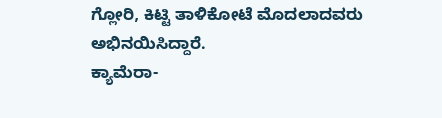ಗ್ಲೋರಿ, ಕಿಟ್ಟಿ ತಾಳಿಕೋಟೆ ಮೊದಲಾದವರು ಅಭಿನಯಿಸಿದ್ದಾರೆ.
ಕ್ಯಾಮೆರಾ-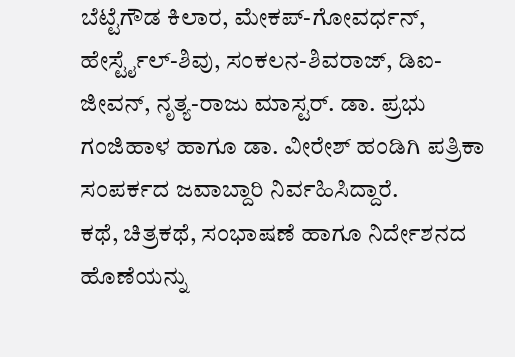ಬೆಟ್ಟೆಗೌಡ ಕಿಲಾರ, ಮೇಕಪ್-ಗೋವರ್ಧನ್, ಹೇರ್ಸ್ಟೈಲ್-ಶಿವು, ಸಂಕಲನ-ಶಿವರಾಜ್, ಡಿಐ-ಜೀವನ್, ನೃತ್ಯ-ರಾಜು ಮಾಸ್ಟರ್. ಡಾ. ಪ್ರಭು ಗಂಜಿಹಾಳ ಹಾಗೂ ಡಾ. ವೀರೇಶ್ ಹಂಡಿಗಿ ಪತ್ರಿಕಾ ಸಂಪರ್ಕದ ಜವಾಬ್ದಾರಿ ನಿರ್ವಹಿಸಿದ್ದಾರೆ.
ಕಥೆ, ಚಿತ್ರಕಥೆ, ಸಂಭಾಷಣೆ ಹಾಗೂ ನಿರ್ದೇಶನದ ಹೊಣೆಯನ್ನು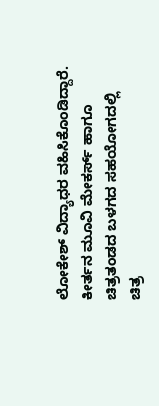ಲೋಕೇಶ್ ವಿದ್ಯಾಧರ ವಹಿಸಿಕೊಂಡಿದ್ದಾರೆ. ಕೀರ್ತನ ಮೂವಿ ಮೇಕರ್ಸ್ ಹಾಗೂ ಚಿತ್ರತಂಡದ ಬಳಗದ ಸಹಯೋಗದಲ್ಲಿ ಚಿತ್ರ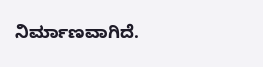ನಿರ್ಮಾಣವಾಗಿದೆ.